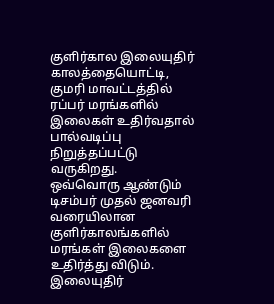குளிர்கால இலையுதிர் காலத்தையொட்டி, குமரி மாவட்டத்தில் ரப்பர் மரங்களில் இலைகள் உதிர்வதால் பால்வடிப்பு நிறுத்தப்பட்டு வருகிறது.
ஒவ்வொரு ஆண்டும் டிசம்பர் முதல் ஜனவரி வரையிலான குளிர்காலங்களில் மரங்கள் இலைகளை உதிர்த்து விடும்.
இலையுதிர்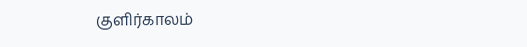குளிர்காலம்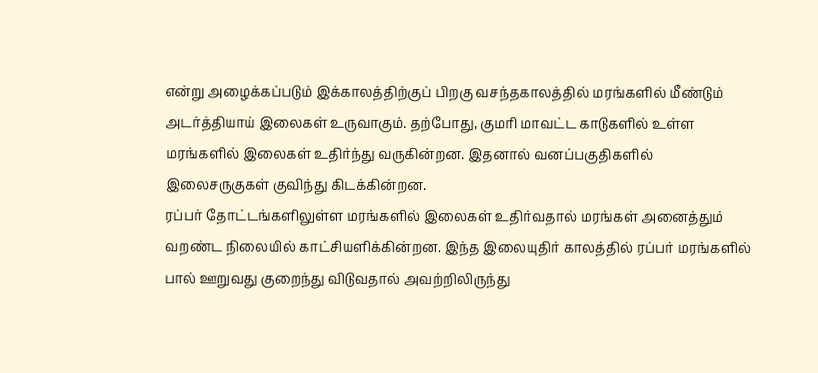என்று அழைக்கப்படும் இக்காலத்திற்குப் பிறகு வசந்தகாலத்தில் மரங்களில் மீண்டும் அடர்த்தியாய் இலைகள் உருவாகும். தற்போது, குமரி மாவட்ட காடுகளில் உள்ள மரங்களில் இலைகள் உதிர்ந்து வருகின்றன. இதனால் வனப்பகுதிகளில் இலைசருகுகள் குவிந்து கிடக்கின்றன.
ரப்பர் தோட்டங்களிலுள்ள மரங்களில் இலைகள் உதிர்வதால் மரங்கள் அனைத்தும் வறண்ட நிலையில் காட்சியளிக்கின்றன. இந்த இலையுதிர் காலத்தில் ரப்பர் மரங்களில் பால் ஊறுவது குறைந்து விடுவதால் அவற்றிலிருந்து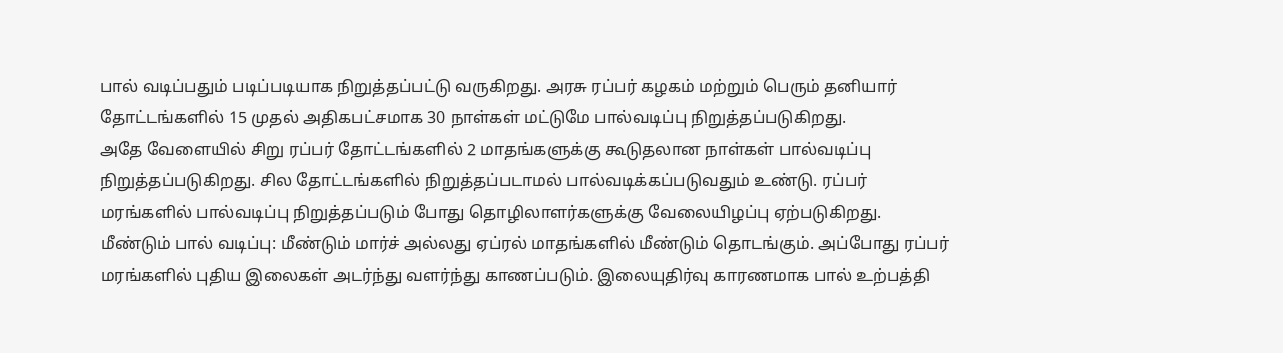பால் வடிப்பதும் படிப்படியாக நிறுத்தப்பட்டு வருகிறது. அரசு ரப்பர் கழகம் மற்றும் பெரும் தனியார் தோட்டங்களில் 15 முதல் அதிகபட்சமாக 30 நாள்கள் மட்டுமே பால்வடிப்பு நிறுத்தப்படுகிறது.
அதே வேளையில் சிறு ரப்பர் தோட்டங்களில் 2 மாதங்களுக்கு கூடுதலான நாள்கள் பால்வடிப்பு நிறுத்தப்படுகிறது. சில தோட்டங்களில் நிறுத்தப்படாமல் பால்வடிக்கப்படுவதும் உண்டு. ரப்பர் மரங்களில் பால்வடிப்பு நிறுத்தப்படும் போது தொழிலாளர்களுக்கு வேலையிழப்பு ஏற்படுகிறது.
மீண்டும் பால் வடிப்பு: மீண்டும் மார்ச் அல்லது ஏப்ரல் மாதங்களில் மீண்டும் தொடங்கும். அப்போது ரப்பர் மரங்களில் புதிய இலைகள் அடர்ந்து வளர்ந்து காணப்படும். இலையுதிர்வு காரணமாக பால் உற்பத்தி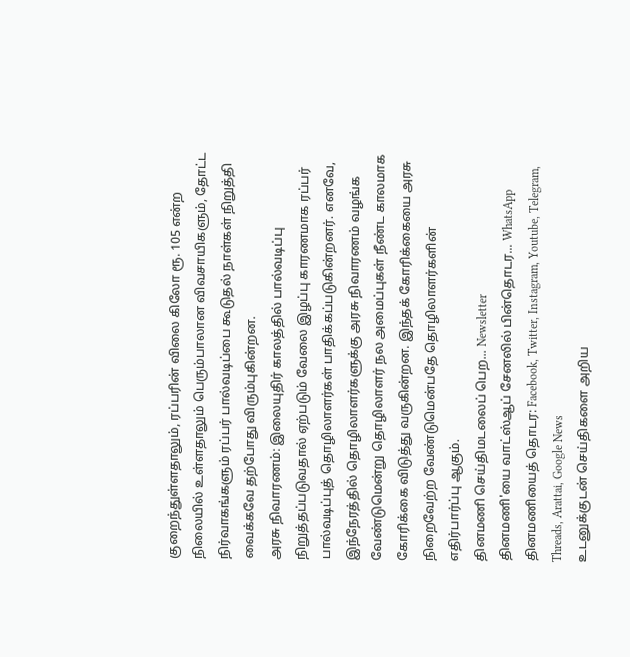குறைந்துள்ளதாலும், ரப்பரின் விலை கிலோ ரூ. 105 என்ற நிலையில் உள்ளதாலும் பெரும்பாலான விவசாயிகளும், தோட்ட நிர்வாகங்களும் ரப்பர் பால்வடிப்பை கூடுதல் நாள்கள் நிறுத்தி வைக்கவே தற்போது விரும்புகின்றன.
அரசு நிவாரணம்: இலையுதிர் காலத்தில் பால்வடிப்பு நிறுத்தப்படுவதால் ஏற்படும் வேலை இழப்பு காரணமாக ரப்பர் பால்வடிப்புத் தொழிலாளர்கள் பாதிக்கப்படுகின்றனர். எனவே, இந்நேரத்தில் தொழிலாளர்களுக்கு அரசு நிவாரணம் வழங்க வேண்டுமென்று தொழிலாளர் நல அமைப்புகள் நீண்ட காலமாக கோரிக்கை விடுத்து வருகின்றன. இந்தக் கோரிக்கையை அரசு நிறைவேற்ற வேண்டுமென்பதே தொழிலாளர்களின் எதிர்பார்ப்பு ஆகும்.
தினமணி செய்திமடலைப் பெற... Newsletter
தினமணி'யை வாட்ஸ்ஆப் சேனலில் பின்தொடர... WhatsApp
தினமணியைத் தொடர: Facebook, Twitter, Instagram, Youtube, Telegram, Threads, Arattai, Google News
உடனுக்குடன் செய்திகளை அறிய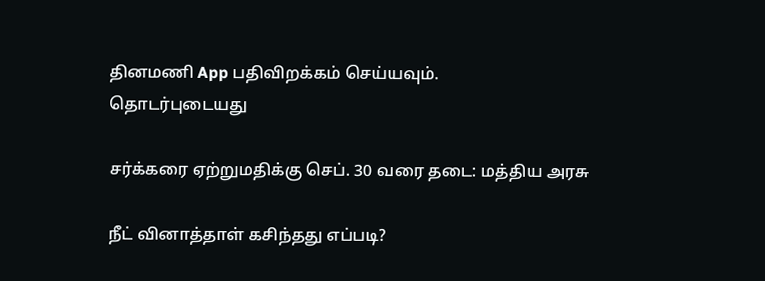தினமணி App பதிவிறக்கம் செய்யவும்.
தொடர்புடையது

சர்க்கரை ஏற்றுமதிக்கு செப். 30 வரை தடை: மத்திய அரசு

நீட் வினாத்தாள் கசிந்தது எப்படி?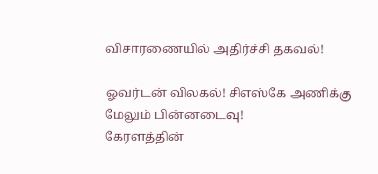விசாரணையில் அதிர்ச்சி தகவல்!

ஓவர்டன் விலகல்! சிஎஸ்கே அணிக்கு மேலும் பின்னடைவு!
கேரளத்தின்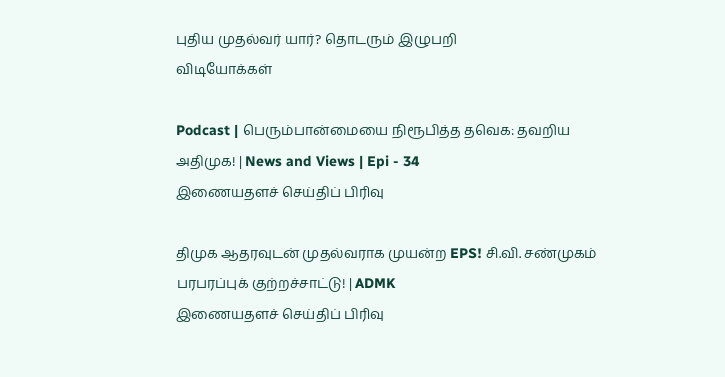புதிய முதல்வர் யார்? தொடரும் இழுபறி
விடியோக்கள்

Podcast | பெரும்பான்மையை நிரூபித்த தவெக: தவறிய அதிமுக! | News and Views | Epi - 34
இணையதளச் செய்திப் பிரிவு

திமுக ஆதரவுடன் முதல்வராக முயன்ற EPS! சி.வி. சண்முகம் பரபரப்புக் குற்றச்சாட்டு! | ADMK
இணையதளச் செய்திப் பிரிவு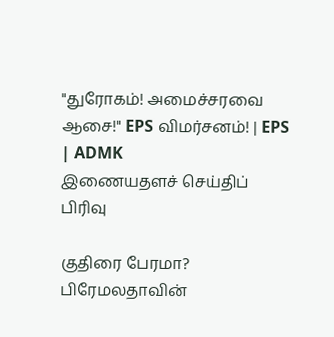"துரோகம்! அமைச்சரவை ஆசை!" EPS விமர்சனம்! | EPS | ADMK
இணையதளச் செய்திப் பிரிவு

குதிரை பேரமா? பிரேமலதாவின்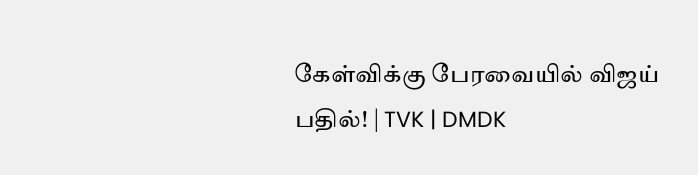கேள்விக்கு பேரவையில் விஜய் பதில்! | TVK | DMDK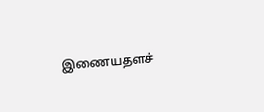இணையதளச்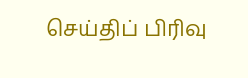செய்திப் பிரிவு